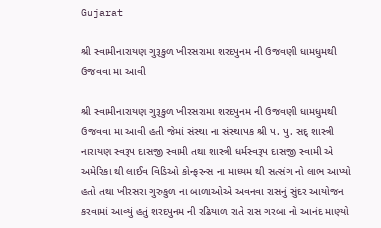Gujarat

શ્રી સ્વામીનારાયણ ગુરૂકુળ ખીરસરામા શરદપુનમ ની ઉજવણી ધામધુમથી ઉજવવા મા આવી

શ્રી સ્વામીનારાયણ ગુરૂકુળ ખીરસરામા શરદપુનમ ની ઉજવણી ધામધુમથી ઉજવવા મા આવી હતી જેમાં સંસ્થા ના સંસ્થાપક શ્રી પ. પુ. સદ્ શાસ્ત્રી નારાયણ સ્વરૂપ દાસજી સ્વામી તથા શાસ્ત્રી ધર્મસ્વરૂપ દાસજી સ્વામી એ અમેરિકા થી લાઈવ વિડિઓ કોન્ફરન્સ ના માધ્યમ થી સત્સંગ નો લાભ આપ્યો હતો તથા ખીરસરા ગુરુકુળ ના બાળાઓએ અવનવા રાસનું સુંદર આયોજન કરવામાં આવ્યું હતું શરદપુનમ ની રઢિયાળ રાતે રાસ ગરબા નો આનંદ માણ્યો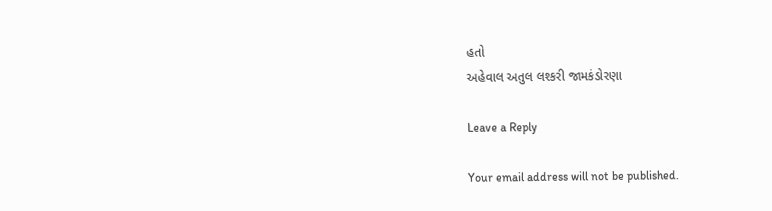હતો
અહેવાલ અતુલ લશ્કરી જામકંડોરણા

Leave a Reply

Your email address will not be published.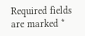Required fields are marked *